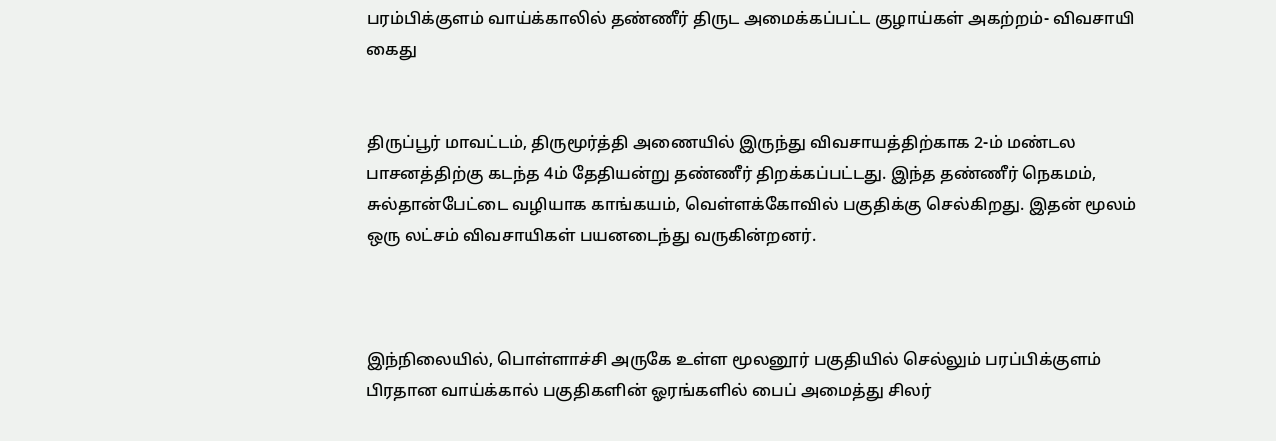பரம்பிக்குளம் வாய்க்காலில் தண்ணீர் திருட அமைக்கப்பட்ட குழாய்கள் அகற்றம்- விவசாயி கைது


திருப்பூர் மாவட்டம், திருமூர்த்தி அணையில் இருந்து விவசாயத்திற்காக 2-ம் மண்டல பாசனத்திற்கு கடந்த 4ம் தேதியன்று தண்ணீர் திறக்கப்பட்டது. இந்த தண்ணீர் நெகமம், சுல்தான்பேட்டை வழியாக காங்கயம், வெள்ளக்கோவில் பகுதிக்கு செல்கிறது. இதன் மூலம் ஒரு லட்சம் விவசாயிகள் பயனடைந்து வருகின்றனர்.



இந்நிலையில், பொள்ளாச்சி அருகே உள்ள மூலனூர் பகுதியில் செல்லும் பரப்பிக்குளம் பிரதான வாய்க்கால் பகுதிகளின் ஓரங்களில் பைப் அமைத்து சிலர்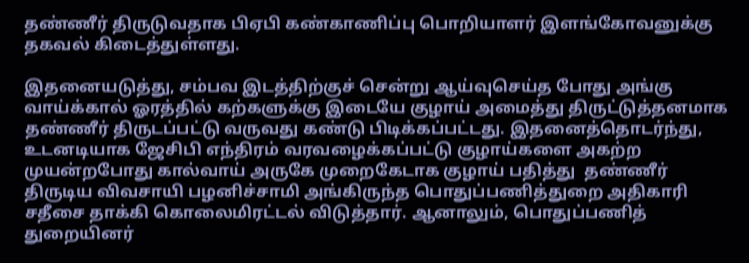தண்ணீர் திருடுவதாக பிஏபி கண்காணிப்பு பொறியாளர் இளங்கோவனுக்கு தகவல் கிடைத்துள்ளது.

இதனையடுத்து, சம்பவ இடத்திற்குச் சென்று ஆய்வுசெய்த போது அங்கு வாய்க்கால் ஓரத்தில் கற்களுக்கு இடையே குழாய் அமைத்து திருட்டுத்தனமாக தண்ணீர் திருடப்பட்டு வருவது கண்டு பிடிக்கப்பட்டது. இதனைத்தொடர்ந்து, உடனடியாக ஜேசிபி எந்திரம் வரவழைக்கப்பட்டு குழாய்களை அகற்ற முயன்றபோது கால்வாய் அருகே முறைகேடாக குழாய் பதித்து  தண்ணீர் திருடிய விவசாயி பழனிச்சாமி அங்கிருந்த பொதுப்பணித்துறை அதிகாரி சதீசை தாக்கி கொலைமிரட்டல் விடுத்தார். ஆனாலும், பொதுப்பணித் துறையினர்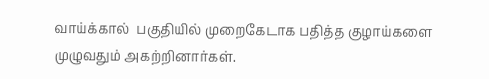வாய்க்கால்  பகுதியில் முறைகேடாக பதித்த குழாய்களை முழுவதும் அகற்றினார்கள்.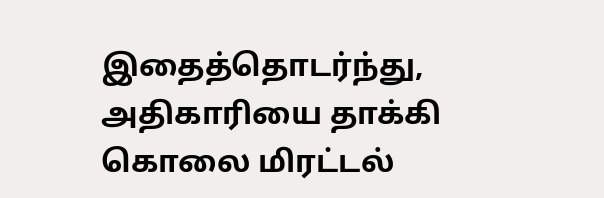இதைத்தொடர்ந்து, அதிகாரியை தாக்கி கொலை மிரட்டல்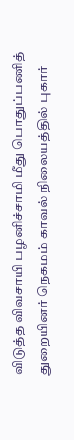விடுத்த விவசாயி பழனிச்சாமி மீது பொதுப்பணித் துறையினர் நெகமம் காவல் நிலையத்தில் புகார்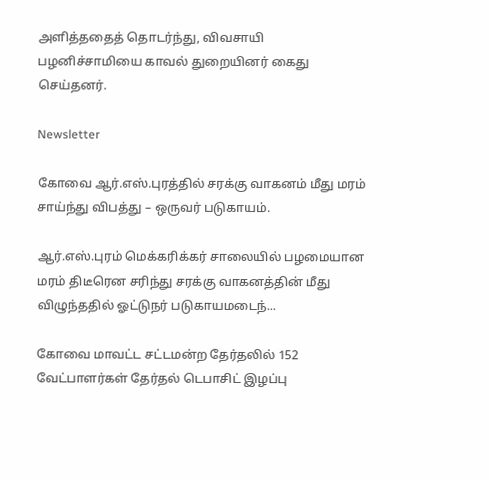அளித்ததைத் தொடர்ந்து, விவசாயி பழனிச்சாமியை காவல் துறையினர் கைது செய்தனர்.

Newsletter

கோவை ஆர்.எஸ்.புரத்தில் சரக்கு வாகனம் மீது மரம் சாய்ந்து விபத்து – ஒருவர் படுகாயம்.

ஆர்.எஸ்.புரம் மெக்கரிக்கர் சாலையில் பழமையான மரம் திடீரென சரிந்து சரக்கு வாகனத்தின் மீது விழுந்ததில் ஓட்டுநர் படுகாயமடைந்...

கோவை மாவட்ட சட்டமன்ற தேர்தலில் 152 வேட்பாளர்கள் தேர்தல் டெபாசிட் இழப்பு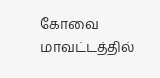கோவை மாவட்டத்தில்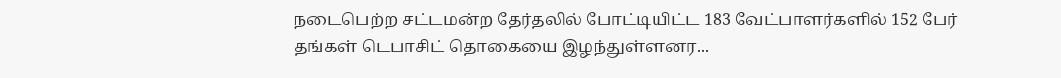நடைபெற்ற சட்டமன்ற தேர்தலில் போட்டியிட்ட 183 வேட்பாளர்களில் 152 பேர் தங்கள் டெபாசிட் தொகையை இழந்துள்ளனர...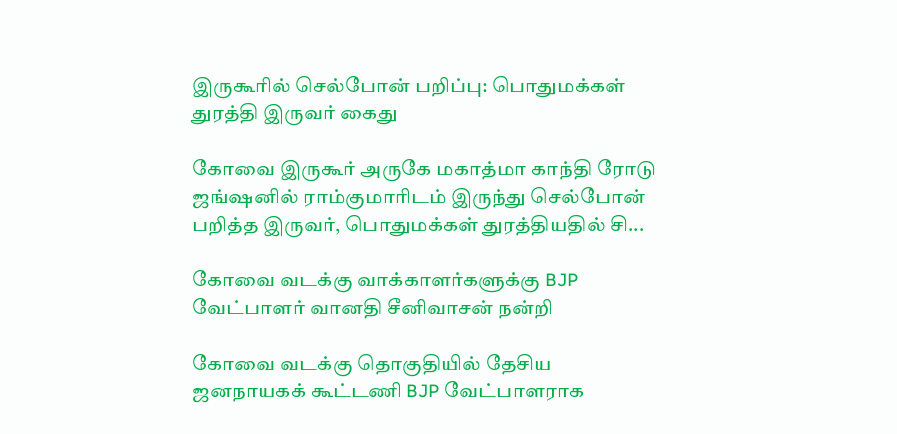இருகூரில் செல்போன் பறிப்பு: பொதுமக்கள் துரத்தி இருவர் கைது

கோவை இருகூர் அருகே மகாத்மா காந்தி ரோடு ஜங்ஷனில் ராம்குமாரிடம் இருந்து செல்போன் பறித்த இருவர், பொதுமக்கள் துரத்தியதில் சி...

கோவை வடக்கு வாக்காளர்களுக்கு BJP வேட்பாளர் வானதி சீனிவாசன் நன்றி

கோவை வடக்கு தொகுதியில் தேசிய ஜனநாயகக் கூட்டணி BJP வேட்பாளராக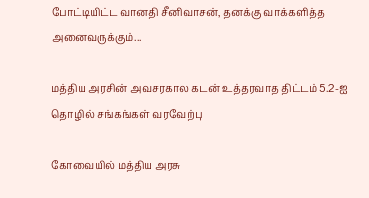போட்டியிட்ட வானதி சீனிவாசன், தனக்கு வாக்களித்த அனைவருக்கும்...

மத்திய அரசின் அவசரகால கடன் உத்தரவாத திட்டம் 5.2-ஐ தொழில் சங்கங்கள் வரவேற்பு

கோவையில் மத்திய அரசு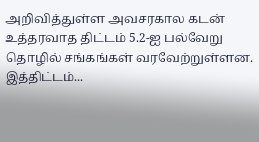அறிவித்துள்ள அவசரகால கடன் உத்தரவாத திட்டம் 5.2-ஐ பல்வேறு தொழில் சங்கங்கள் வரவேற்றுள்ளன. இத்திட்டம்...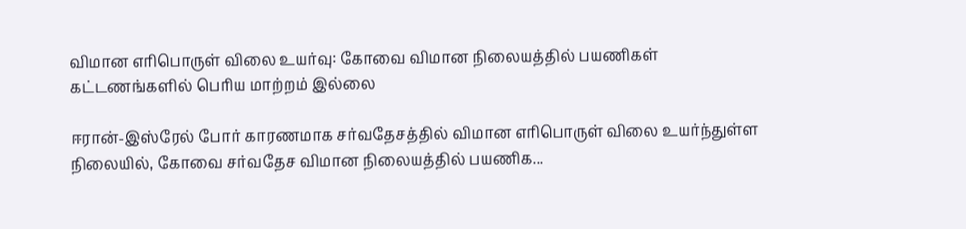விமான எரிபொருள் விலை உயர்வு: கோவை விமான நிலையத்தில் பயணிகள் கட்டணங்களில் பெரிய மாற்றம் இல்லை

ஈரான்-இஸ்ரேல் போர் காரணமாக சர்வதேசத்தில் விமான எரிபொருள் விலை உயர்ந்துள்ள நிலையில், கோவை சர்வதேச விமான நிலையத்தில் பயணிக...